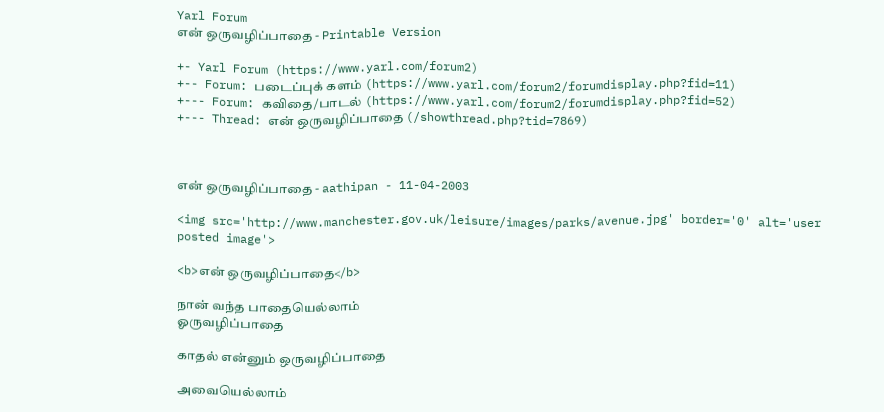Yarl Forum
என் ஒருவழிப்பாதை - Printable Version

+- Yarl Forum (https://www.yarl.com/forum2)
+-- Forum: படைப்புக் களம் (https://www.yarl.com/forum2/forumdisplay.php?fid=11)
+--- Forum: கவிதை/பாடல் (https://www.yarl.com/forum2/forumdisplay.php?fid=52)
+--- Thread: என் ஒருவழிப்பாதை (/showthread.php?tid=7869)



என் ஒருவழிப்பாதை - aathipan - 11-04-2003

<img src='http://www.manchester.gov.uk/leisure/images/parks/avenue.jpg' border='0' alt='user posted image'>

<b>என் ஒருவழிப்பாதை</b>

நான் வந்த பாதையெல்லாம்
ஓருவழிப்பாதை

காதல் என்னும் ஒருவழிப்பாதை

அவையெல்லாம்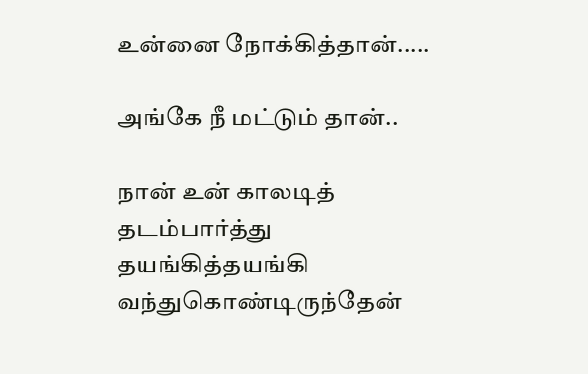உன்னை நோக்கித்தான்.....

அங்கே நீ மட்டும் தான்..

நான் உன் காலடித் தடம்பார்த்து
தயங்கித்தயங்கி வந்துகொண்டிருந்தேன்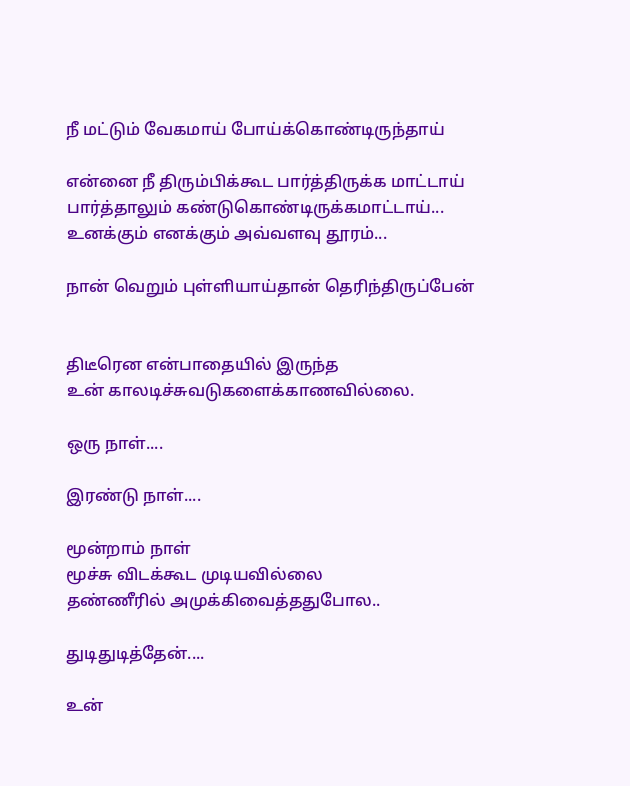நீ மட்டும் வேகமாய் போய்க்கொண்டிருந்தாய்

என்னை நீ திரும்பிக்கூட பார்த்திருக்க மாட்டாய்
பார்த்தாலும் கண்டுகொண்டிருக்கமாட்டாய்...
உனக்கும் எனக்கும் அவ்வளவு தூரம்...

நான் வெறும் புள்ளியாய்தான் தெரிந்திருப்பேன்


திடீரென என்பாதையில் இருந்த
உன் காலடிச்சுவடுகளைக்காணவில்லை.

ஒரு நாள்....

இரண்டு நாள்....

மூன்றாம் நாள்
மூச்சு விடக்கூட முடியவில்லை
தண்ணீரில் அமுக்கிவைத்ததுபோல..

துடிதுடித்தேன்....

உன்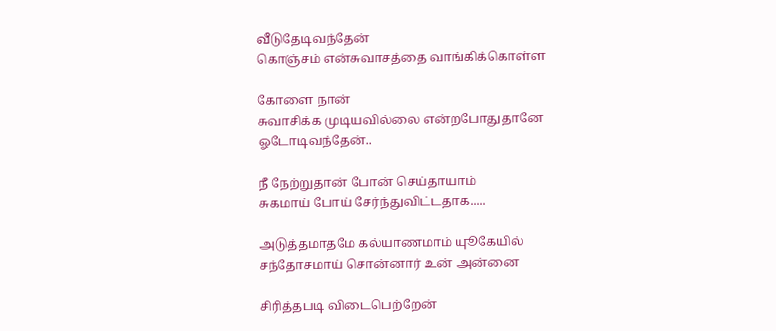வீடுதேடிவந்தேன்
கொஞ்சம் என்சுவாசத்தை வாங்கிக்கொள்ள

கோளை நான்
சுவாசிக்க முடியவில்லை என்றபோதுதானே
ஓடோடிவந்தேன்..

நீ நேற்றுதான் போன் செய்தாயாம்
சுகமாய் போய் சேர்ந்துவிட்டதாக.....

அடுத்தமாதமே கல்யாணமாம் யுூகேயில்
சந்தோசமாய் சொன்னார் உன் அன்னை

சிரித்தபடி விடைபெற்றேன்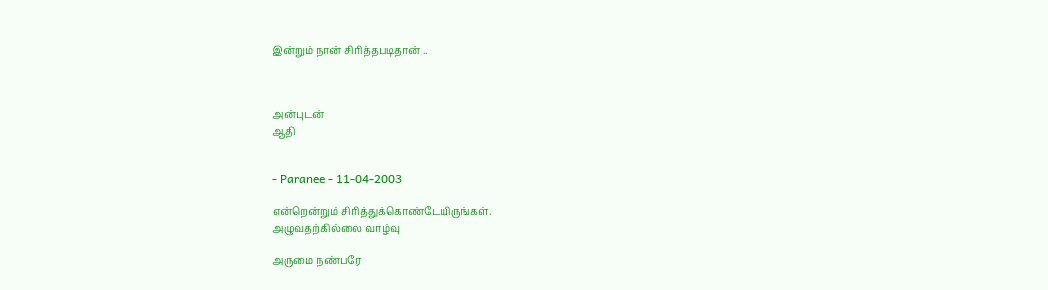இன்றும் நான் சிரித்தபடிதான் ..



அன்புடன்
ஆதி


- Paranee - 11-04-2003

என்றென்றும் சிரித்துக்கொண்டேயிருங்கள்.
அழுவதற்கில்லை வாழ்வு

அருமை நண்பரே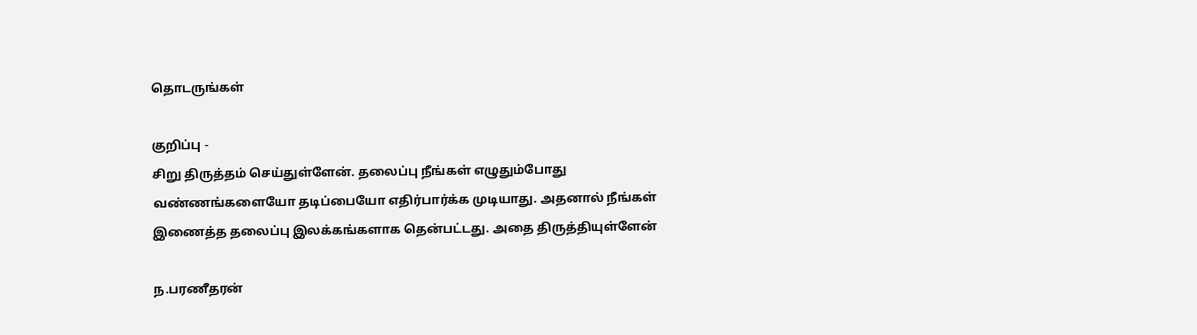தொடருங்கள்

குறிப்பு -
சிறு திருத்தம் செய்துள்ளேன். தலைப்பு நீங்கள் எழுதும்போது வண்ணங்களையோ தடிப்பையோ எதிர்பார்க்க முடியாது. அதனால் நீங்கள் இணைத்த தலைப்பு இலக்கங்களாக தென்பட்டது. அதை திருத்தியுள்ளேன்

ந.பரணீதரன்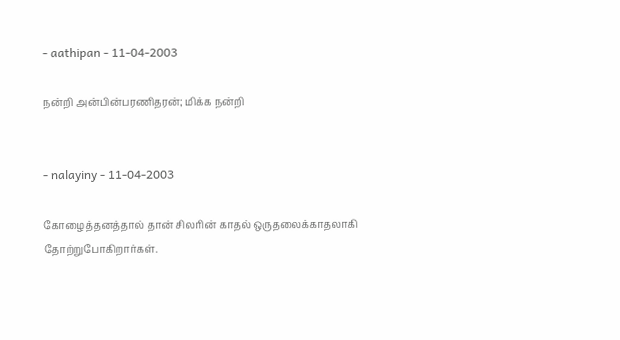- aathipan - 11-04-2003

நன்றி அன்பின்பரணிதரன்; மிக்க நன்றி


- nalayiny - 11-04-2003

கோழைத்தனத்தால் தான் சிலரின் காதல் ஒருதலைக்காதலாகி தோற்றுபோகிறார்கள்.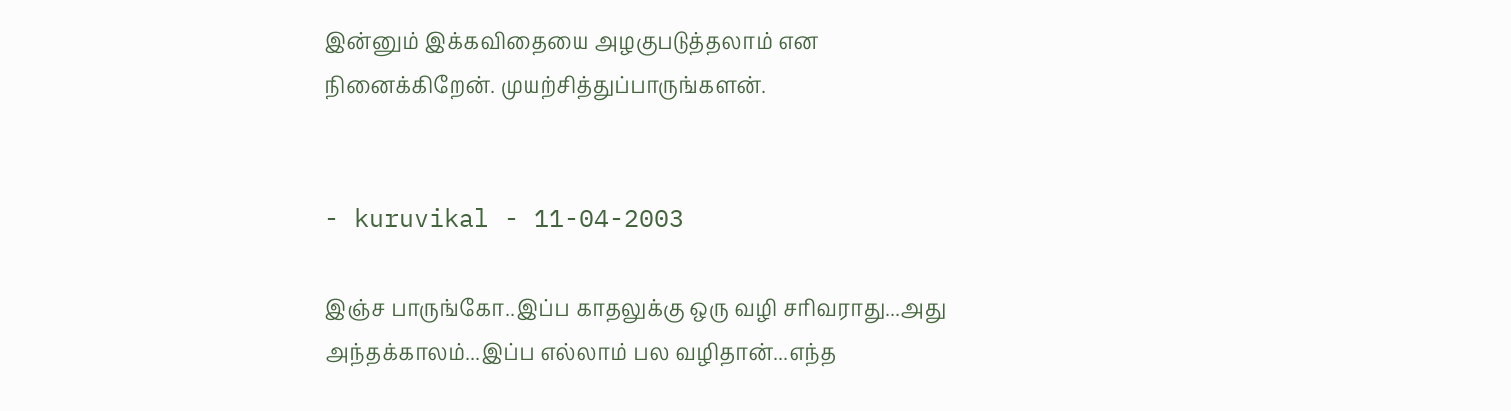இன்னும் இக்கவிதையை அழகுபடுத்தலாம் என நினைக்கிறேன். முயற்சித்துப்பாருங்களன்.


- kuruvikal - 11-04-2003

இஞ்ச பாருங்கோ..இப்ப காதலுக்கு ஒரு வழி சரிவராது...அது அந்தக்காலம்...இப்ப எல்லாம் பல வழிதான்...எந்த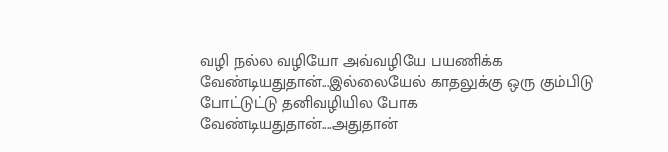வழி நல்ல வழியோ அவ்வழியே பயணிக்க வேண்டியதுதான்...இல்லையேல் காதலுக்கு ஒரு கும்பிடு போட்டுட்டு தனிவழியில போக வேண்டியதுதான்....அதுதான்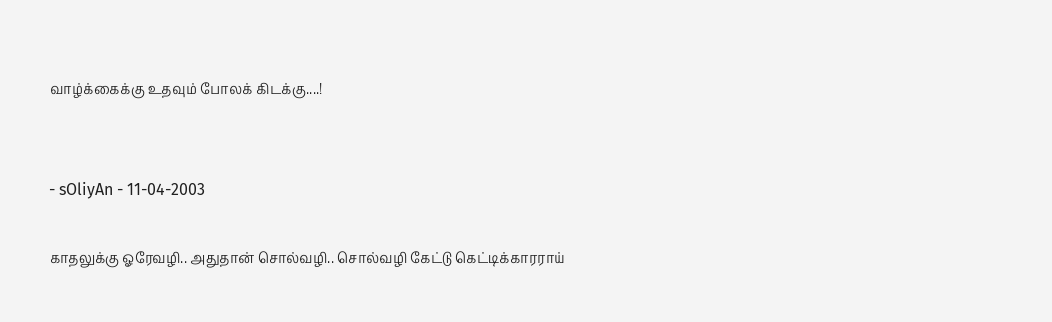வாழ்க்கைக்கு உதவும் போலக் கிடக்கு....!


- sOliyAn - 11-04-2003

காதலுக்கு ஓரேவழி.. அதுதான் சொல்வழி.. சொல்வழி கேட்டு கெட்டிக்காரராய்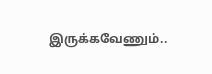இருக்கவேணும்..